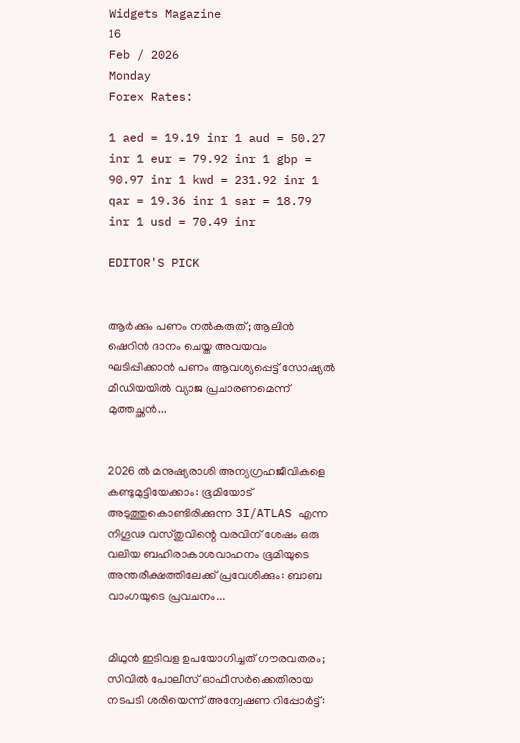Widgets Magazine
16
Feb / 2026
Monday
Forex Rates:

1 aed = 19.19 inr 1 aud = 50.27 inr 1 eur = 79.92 inr 1 gbp = 90.97 inr 1 kwd = 231.92 inr 1 qar = 19.36 inr 1 sar = 18.79 inr 1 usd = 70.49 inr

EDITOR'S PICK


ആർക്കും പണം നൽകരുത്; ആലിൻ ഷെറിൻ ദാനം ചെയ്ത അവയവം ഘടിപ്പിക്കാന്‍ പണം ആവശ്യപ്പെട്ട് സോഷ്യൽ മീഡിയയിൽ വ്യാജ പ്രചാരണമെന്ന് മുത്തച്ഛൻ...


2026 ൽ മനുഷ്യരാശി അന്യഗ്രഹജീവികളെ കണ്ടുമുട്ടിയേക്കാം: ഭൂമിയോട് അടുത്തുകൊണ്ടിരിക്കുന്ന 3I/ATLAS എന്ന നിഗൂഢ വസ്തുവിന്റെ വരവിന് ശേഷം ഒരു വലിയ ബഹിരാകാശവാഹനം ഭൂമിയുടെ അന്തരീക്ഷത്തിലേക്ക് പ്രവേശിക്കും: ബാബ വാംഗയുടെ പ്രവചനം...


മിഥുൻ ഇടിവള ഉപയോഗിച്ചത് ഗൗരവതരം; സിവിൽ പോലീസ് ഓഫീസർക്കെതിരായ നടപടി ശരിയെന്ന് അന്വേഷണ റിപ്പോർട്ട്: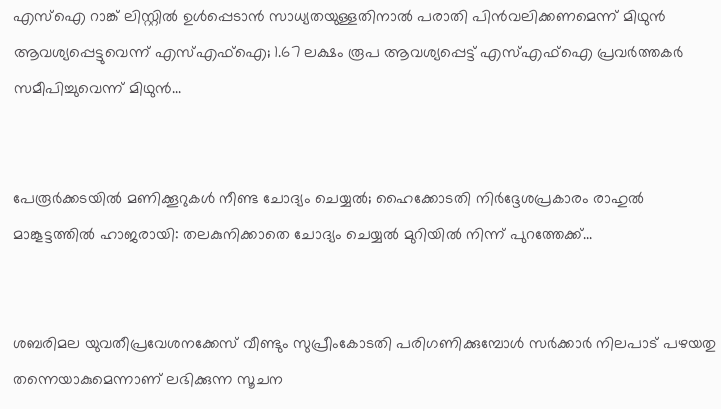എസ്ഐ റാങ്ക് ലിസ്റ്റിൽ ഉൾപ്പെടാൻ സാധ്യതയുള്ളതിനാൽ പരാതി പിൻവലിക്കണമെന്ന് മിഥുൻ ആവശ്യപ്പെട്ടുവെന്ന് എസ്എഫ്ഐ; 1.67 ലക്ഷം രൂപ ആവശ്യപ്പെട്ട് എസ്എഫ്ഐ പ്രവർത്തകർ സമീപിച്ചുവെന്ന് മിഥുൻ...


പേരൂർക്കടയിൽ മണിക്കൂറുകൾ നീണ്ട ചോദ്യം ചെയ്യൽ; ഹൈക്കോടതി നിർദ്ദേശപ്രകാരം രാഹുൽ മാങ്കൂട്ടത്തിൽ ഹാജരായി: തലകുനിക്കാതെ ചോദ്യം ചെയ്യൽ മുറിയിൽ നിന്ന് പുറത്തേക്ക്...


ശബരിമല യുവതീപ്രവേശനക്കേസ് വീണ്ടും സുപ്രീംകോടതി പരിഗണിക്കുമ്പോൾ സർക്കാർ നിലപാട് പഴയതു തന്നെയാകുമെന്നാണ് ലഭിക്കുന്ന സൂചന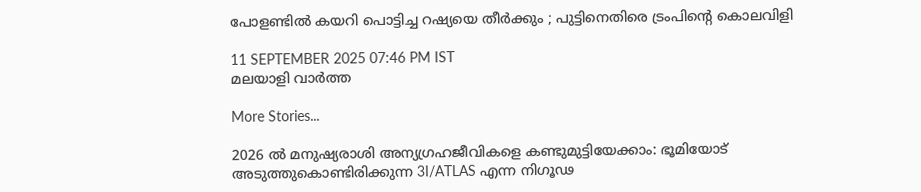പോളണ്ടില്‍ കയറി പൊട്ടിച്ച റഷ്യയെ തീര്‍ക്കും ; പുട്ടിനെതിരെ ട്രംപിന്റെ കൊലവിളി

11 SEPTEMBER 2025 07:46 PM IST
മലയാളി വാര്‍ത്ത

More Stories...

2026 ൽ മനുഷ്യരാശി അന്യഗ്രഹജീവികളെ കണ്ടുമുട്ടിയേക്കാം: ഭൂമിയോട് അടുത്തുകൊണ്ടിരിക്കുന്ന 3I/ATLAS എന്ന നിഗൂഢ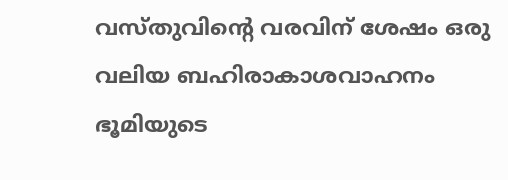വസ്തുവിന്റെ വരവിന് ശേഷം ഒരു വലിയ ബഹിരാകാശവാഹനം ഭൂമിയുടെ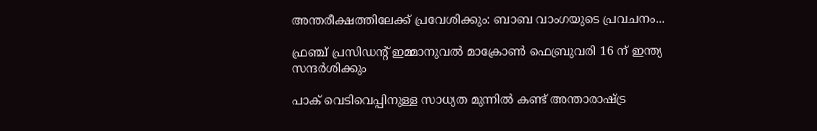അന്തരീക്ഷത്തിലേക്ക് പ്രവേശിക്കും: ബാബ വാംഗയുടെ പ്രവചനം...

ഫ്രഞ്ച് പ്രസിഡന്റ് ഇമ്മാനുവൽ മാക്രോൺ ഫെബ്രുവരി 16 ന് ഇന്ത്യ സന്ദർശിക്കും

പാക് വെടിവെപ്പിനുള്ള സാധ്യത മുന്നിൽ കണ്ട് അന്താരാഷ്ട്ര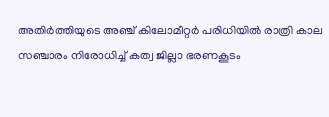അതിർത്തിയുടെ അഞ്ച് കിലോമീറ്റർ പരിധിയിൽ രാത്രി കാല സഞ്ചാരം നിരോധിച്ച് കത്വ ജില്ലാ ഭരണകൂടം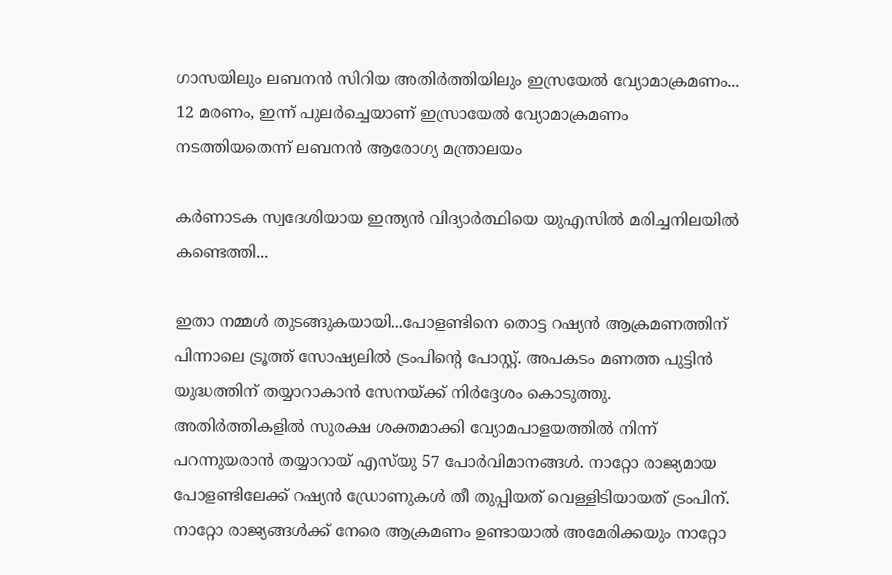ഗാസയിലും ലബനൻ സിറിയ അതിർത്തിയിലും ഇസ്രയേൽ വ്യോമാക്രമണം... 12 മരണം, ഇന്ന് പുലർച്ചെയാണ് ഇസ്രായേൽ വ്യോമാക്രമണം നടത്തിയതെന്ന് ലബനൻ ആരോഗ്യ മന്ത്രാലയം

കർണാടക സ്വദേശിയായ ഇന്ത്യൻ വിദ്യാർത്ഥിയെ യുഎസിൽ മരിച്ചനിലയിൽ കണ്ടെത്തി...

ഇതാ നമ്മള്‍ തുടങ്ങുകയായി...പോളണ്ടിനെ തൊട്ട റഷ്യന്‍ ആക്രമണത്തിന് പിന്നാലെ ട്രൂത്ത് സോഷ്യലില്‍ ട്രംപിന്റെ പോസ്റ്റ്. അപകടം മണത്ത പുട്ടിന്‍ യുദ്ധത്തിന് തയ്യാറാകാന്‍ സേനയ്ക്ക് നിര്‍ദ്ദേശം കൊടുത്തു. അതിര്‍ത്തികളില്‍ സുരക്ഷ ശക്തമാക്കി വ്യോമപാളയത്തില്‍ നിന്ന് പറന്നുയരാന്‍ തയ്യാറായ് എസ്‌യു 57 പോര്‍വിമാനങ്ങള്‍. നാറ്റോ രാജ്യമായ പോളണ്ടിലേക്ക് റഷ്യന്‍ ഡ്രോണുകള്‍ തീ തുപ്പിയത് വെള്ളിടിയായത് ട്രംപിന്. നാറ്റോ രാജ്യങ്ങള്‍ക്ക് നേരെ ആക്രമണം ഉണ്ടായാല്‍ അമേരിക്കയും നാറ്റോ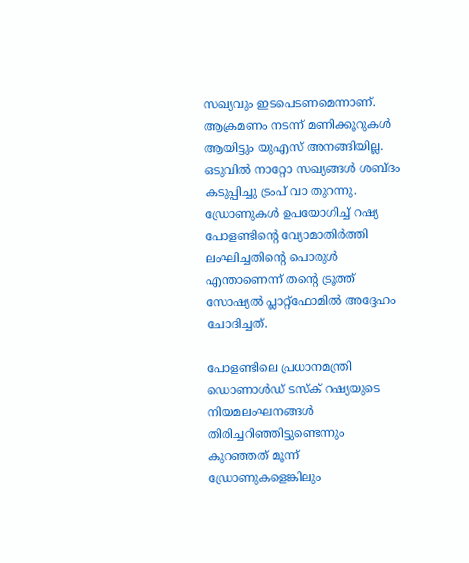സഖ്യവും ഇടപെടണമെന്നാണ്. ആക്രമണം നടന്ന് മണിക്കൂറുകള്‍ ആയിട്ടും യുഎസ് അനങ്ങിയില്ല. ഒടുവില്‍ നാറ്റോ സഖ്യങ്ങള്‍ ശബ്ദം കടുപ്പിച്ചു ട്രംപ് വാ തുറന്നു. ഡ്രോണുകള്‍ ഉപയോഗിച്ച് റഷ്യ പോളണ്ടിന്റെ വ്യോമാതിര്‍ത്തി ലംഘിച്ചതിന്റെ പൊരുള്‍ എന്താണെന്ന് തന്റെ ട്രൂത്ത് സോഷ്യല്‍ പ്ലാറ്റ്‌ഫോമില്‍ അദ്ദേഹം ചോദിച്ചത്.

പോളണ്ടിലെ പ്രധാനമന്ത്രി ഡൊണാള്‍ഡ് ടസ്‌ക് റഷ്യയുടെ നിയമലംഘനങ്ങള്‍ തിരിച്ചറിഞ്ഞിട്ടുണ്ടെന്നും കുറഞ്ഞത് മൂന്ന് ഡ്രോണുകളെങ്കിലും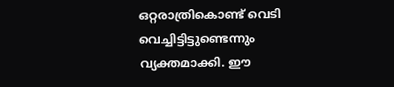ഒറ്റരാത്രികൊണ്ട് വെടി വെച്ചിട്ടിട്ടുണ്ടെന്നും വ്യക്തമാക്കി. ഈ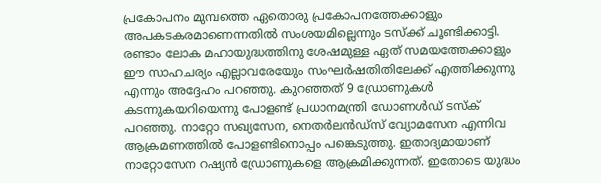പ്രകോപനം മുമ്പത്തെ ഏതൊരു പ്രകോപനത്തേക്കാളും അപകടകരമാണെന്നതില്‍ സംശയമില്ലെന്നും ടസ്‌ക്ക് ചൂണ്ടിക്കാട്ടി. രണ്ടാം ലോക മഹായുദ്ധത്തിനു ശേഷമുള്ള ഏത് സമയത്തേക്കാളും ഈ സാഹചര്യം എല്ലാവരേയേും സംഘര്‍ഷതിതിലേക്ക് എത്തിക്കുന്നു എന്നും അദ്ദേഹം പറഞ്ഞു. കുറഞ്ഞത് 9 ഡ്രോണുകള്‍ കടന്നുകയറിയെന്നു പോളണ്ട് പ്രധാനമന്ത്രി ഡോണള്‍ഡ് ടസ്‌ക് പറഞ്ഞു. നാറ്റോ സഖ്യസേന, നെതര്‍ലന്‍ഡ്‌സ് വ്യോമസേന എന്നിവ ആക്രമണത്തില്‍ പോളണ്ടിനൊപ്പം പങ്കെടുത്തു. ഇതാദ്യമായാണ് നാറ്റോസേന റഷ്യന്‍ ഡ്രോണുകളെ ആക്രമിക്കുന്നത്. ഇതോടെ യുദ്ധം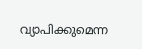വ്യാപിക്കുമെന്ന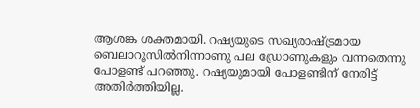ആശങ്ക ശക്തമായി. റഷ്യയുടെ സഖ്യരാഷ്ട്രമായ ബെലാറൂസില്‍നിന്നാണു പല ഡ്രോണുകളും വന്നതെന്നു പോളണ്ട് പറഞ്ഞു. റഷ്യയുമായി പോളണ്ടിന് നേരിട്ട് അതിര്‍ത്തിയില്ല.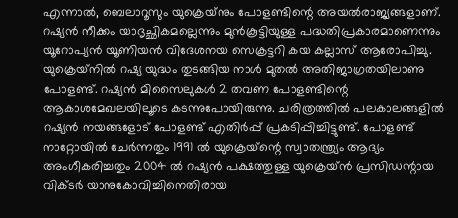എന്നാല്‍, ബെലാറൂസും യുക്രെയ്‌നും പോളണ്ടിന്റെ അയല്‍രാജ്യങ്ങളാണ്. റഷ്യന്‍ നീക്കം യാദൃച്ഛികമല്ലെന്നും മുന്‍കൂട്ടിയുള്ള പദ്ധതിപ്രകാരമാണെന്നും യൂറോപ്യന്‍ യൂണിയന്‍ വിദേശനയ സെക്രട്ടറി കയ കല്ലാസ് ആരോപിച്ചു. യുക്രെയ്‌നില്‍ റഷ്യ യുദ്ധം തുടങ്ങിയ നാള്‍ മുതല്‍ അതിജാഗ്രതയിലാണു പോളണ്ട്. റഷ്യന്‍ മിസൈലുകള്‍ 2 തവണ പോളണ്ടിന്റെ ആകാശമേഖലയിലൂടെ കടന്നുപോയിരുന്നു. ചരിത്രത്തില്‍ പലകാലങ്ങളില്‍ റഷ്യന്‍ നയങ്ങളോട് പോളണ്ട് എതിര്‍പ്പ് പ്രകടിപ്പിച്ചിട്ടുണ്ട്. പോളണ്ട് നാറ്റോയില്‍ ചേര്‍ന്നതും 1991 ല്‍ യുക്രെയ്‌ന്റെ സ്വാതന്ത്ര്യം ആദ്യം അംഗീകരിച്ചതും 2004 ല്‍ റഷ്യന്‍ പക്ഷത്തുള്ള യുക്രെയ്ന്‍ പ്രസിഡന്റായ വിക്ടര്‍ യാനുകോവിച്ചിനെതിരായ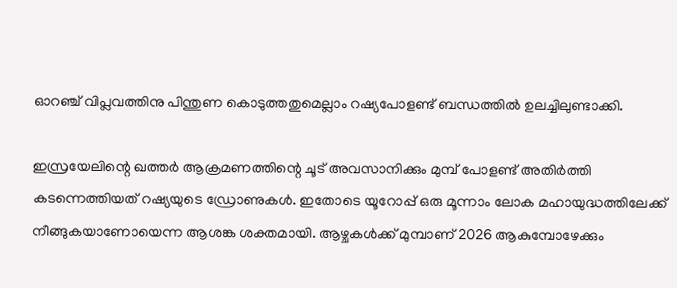ഓറഞ്ച് വിപ്ലവത്തിനു പിന്തുണ കൊടുത്തതുമെല്ലാം റഷ്യപോളണ്ട് ബന്ധത്തില്‍ ഉലച്ചിലുണ്ടാക്കി.

ഇസ്രയേലിന്റെ ഖത്തര്‍ ആക്രമണത്തിന്റെ ചൂട് അവസാനിക്കും മുമ്പ് പോളണ്ട് അതിര്‍ത്തി കടന്നെത്തിയത് റഷ്യയുടെ ഡ്രോണുകള്‍. ഇതോടെ യൂറോപ്പ് ഒരു മൂന്നാം ലോക മഹായുദ്ധത്തിലേക്ക് നീങ്ങുകയാണോയെന്ന ആശങ്ക ശക്തമായി. ആഴ്ചകള്‍ക്ക് മുമ്പാണ് 2026 ആകുമ്പോഴേക്കും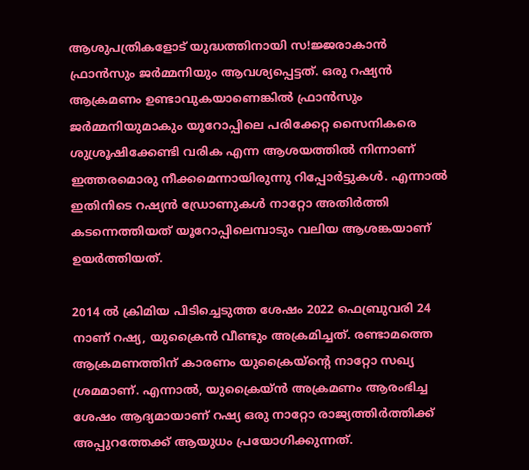ആശുപത്രികളോട് യുദ്ധത്തിനായി സ!ജ്ജരാകാന്‍ ഫ്രാന്‍സും ജര്‍മ്മനിയും ആവശ്യപ്പെട്ടത്. ഒരു റഷ്യന്‍ ആക്രമണം ഉണ്ടാവുകയാണെങ്കില്‍ ഫ്രാന്‍സും ജര്‍മ്മനിയുമാകും യൂറോപ്പിലെ പരിക്കേറ്റ സൈനികരെ ശുശ്രൂഷിക്കേണ്ടി വരിക എന്ന ആശയത്തില്‍ നിന്നാണ് ഇത്തരമൊരു നീക്കമെന്നായിരുന്നു റിപ്പോര്‍ട്ടുകള്‍. എന്നാല്‍ ഇതിനിടെ റഷ്യന്‍ ഡ്രോണുകള്‍ നാറ്റോ അതിര്‍ത്തി കടന്നെത്തിയത് യൂറോപ്പിലെമ്പാടും വലിയ ആശങ്കയാണ് ഉയര്‍ത്തിയത്.

2014 ല്‍ ക്രിമിയ പിടിച്ചെടുത്ത ശേഷം 2022 ഫെബ്രുവരി 24 നാണ് റഷ്യ, യുക്രൈന്‍ വീണ്ടും അക്രമിച്ചത്. രണ്ടാമത്തെ ആക്രമണത്തിന് കാരണം യുക്രൈയ്‌ന്റെ നാറ്റോ സഖ്യ ശ്രമമാണ്. എന്നാല്‍, യുക്രൈയ്ന്‍ അക്രമണം ആരംഭിച്ച ശേഷം ആദ്യമായാണ് റഷ്യ ഒരു നാറ്റോ രാജ്യത്തിര്‍ത്തിക്ക് അപ്പുറത്തേക്ക് ആയുധം പ്രയോഗിക്കുന്നത്.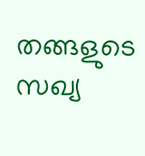തങ്ങളുടെ സഖ്യ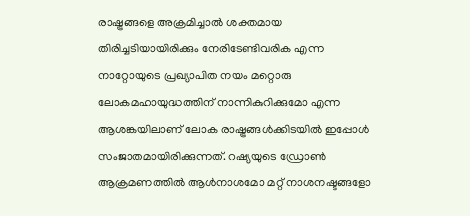രാഷ്ട്രങ്ങളെ അക്രമിച്ചാല്‍ ശക്തമായ തിരിച്ചടിയായിരിക്കും നേരിടേണ്ടിവരിക എന്ന നാറ്റോയുടെ പ്രഖ്യാപിത നയം മറ്റൊരു ലോകമഹായുദ്ധത്തിന് നാന്നികുറിക്കുമോ എന്ന ആശങ്കയിലാണ് ലോക രാഷ്ട്രങ്ങള്‍ക്കിടയില്‍ ഇപ്പോള്‍ സംജാതമായിരിക്കുന്നത്. റഷ്യയുടെ ഡ്രോണ്‍ ആക്രമണത്തില്‍ ആള്‍നാശമോ മറ്റ് നാശനഷ്ടങ്ങളോ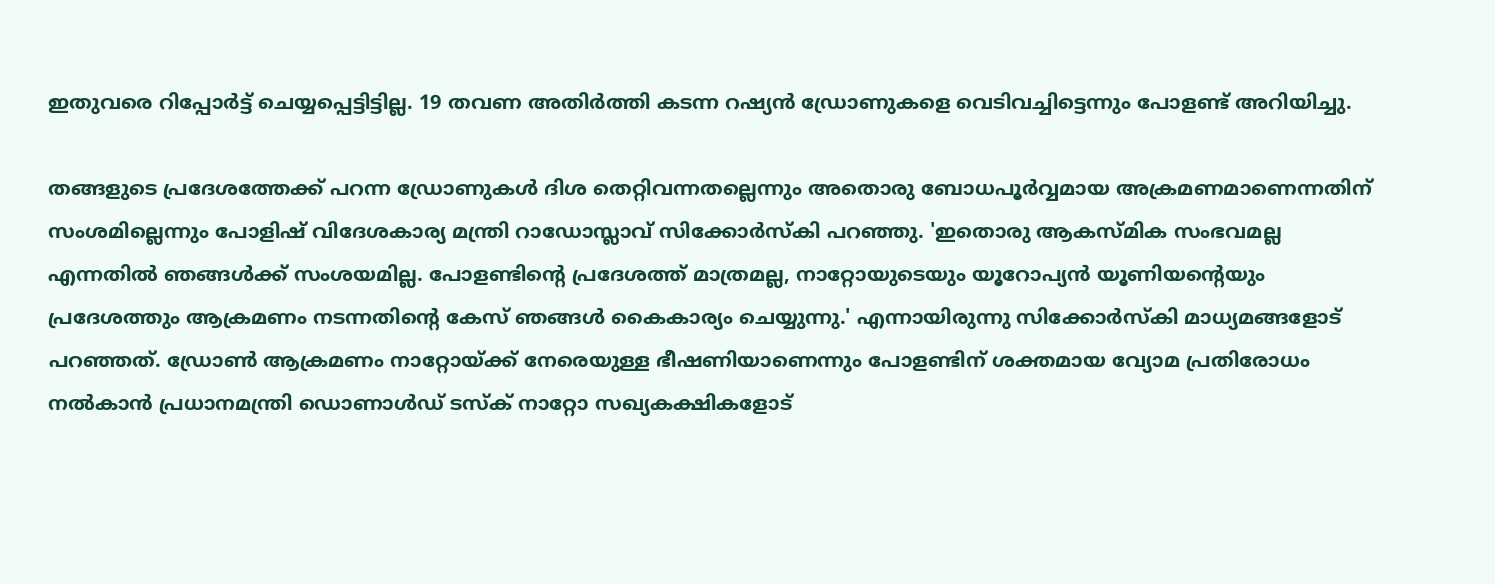ഇതുവരെ റിപ്പോര്‍ട്ട് ചെയ്യപ്പെട്ടിട്ടില്ല. 19 തവണ അതിര്‍ത്തി കടന്ന റഷ്യന്‍ ഡ്രോണുകളെ വെടിവച്ചിട്ടെന്നും പോളണ്ട് അറിയിച്ചു.

തങ്ങളുടെ പ്രദേശത്തേക്ക് പറന്ന ഡ്രോണുകള്‍ ദിശ തെറ്റിവന്നതല്ലെന്നും അതൊരു ബോധപൂര്‍വ്വമായ അക്രമണമാണെന്നതിന് സംശമില്ലെന്നും പോളിഷ് വിദേശകാര്യ മന്ത്രി റാഡോസ്ലാവ് സിക്കോര്‍സ്‌കി പറഞ്ഞു. 'ഇതൊരു ആകസ്മിക സംഭവമല്ല എന്നതില്‍ ഞങ്ങള്‍ക്ക് സംശയമില്ല. പോളണ്ടിന്റെ പ്രദേശത്ത് മാത്രമല്ല, നാറ്റോയുടെയും യൂറോപ്യന്‍ യൂണിയന്റെയും പ്രദേശത്തും ആക്രമണം നടന്നതിന്റെ കേസ് ഞങ്ങള്‍ കൈകാര്യം ചെയ്യുന്നു.' എന്നായിരുന്നു സിക്കോര്‍സ്‌കി മാധ്യമങ്ങളോട് പറഞ്ഞത്. ഡ്രോണ്‍ ആക്രമണം നാറ്റോയ്ക്ക് നേരെയുള്ള ഭീഷണിയാണെന്നും പോളണ്ടിന് ശക്തമായ വ്യോമ പ്രതിരോധം നല്‍കാന്‍ പ്രധാനമന്ത്രി ഡൊണാള്‍ഡ് ടസ്‌ക് നാറ്റോ സഖ്യകക്ഷികളോട്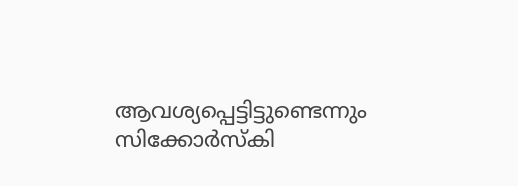ആവശ്യപ്പെട്ടിട്ടുണ്ടെന്നും സിക്കോര്‍സ്‌കി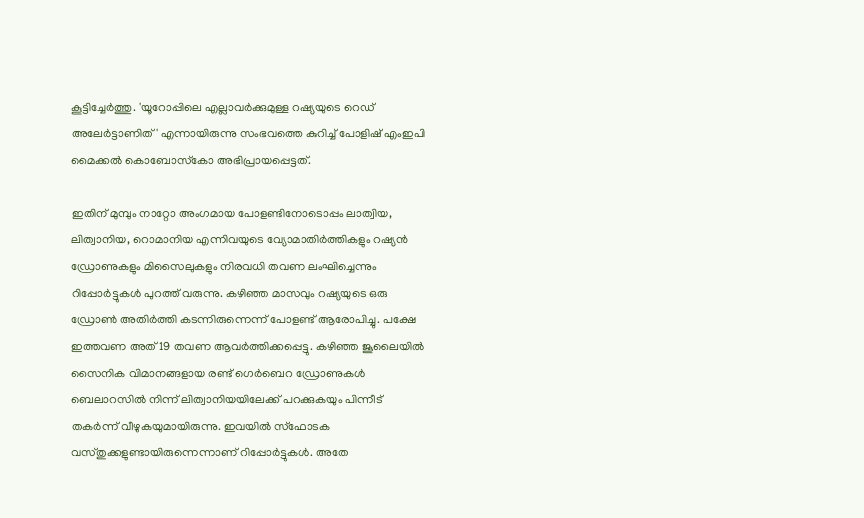കൂട്ടിച്ചേര്‍ത്തു. 'യൂറോപ്പിലെ എല്ലാവര്‍ക്കുമുള്ള റഷ്യയുടെ റെഡ് അലേര്‍ട്ടാണിത്' എന്നായിരുന്നു സംഭവത്തെ കുറിച്ച് പോളിഷ് എംഇപി മൈക്കല്‍ കൊബോസ്‌കോ അഭിപ്രായപ്പെട്ടത്.

ഇതിന് മുമ്പും നാറ്റോ അംഗമായ പോളണ്ടിനോടൊപ്പം ലാത്വിയ, ലിത്വാനിയ, റൊമാനിയ എന്നിവയുടെ വ്യോമാതിര്‍ത്തികളും റഷ്യന്‍ ഡ്രോണുകളും മിസൈലുകളും നിരവധി തവണ ലംഘിച്ചെന്നും റിപ്പോര്‍ട്ടുകള്‍ പുറത്ത് വരുന്നു. കഴിഞ്ഞ മാസവും റഷ്യയുടെ ഒരു ഡ്രോണ്‍ അതിര്‍ത്തി കടന്നിരുന്നെന്ന് പോളണ്ട് ആരോപിച്ചു. പക്ഷേ ഇത്തവണ അത് 19 തവണ ആവര്‍ത്തിക്കപ്പെട്ടു. കഴിഞ്ഞ ജൂലൈയില്‍ സൈനിക വിമാനങ്ങളായ രണ്ട് ഗെര്‍ബെറ ഡ്രോണുകള്‍ ബെലാറസില്‍ നിന്ന് ലിത്വാനിയയിലേക്ക് പറക്കുകയും പിന്നീട് തകര്‍ന്ന് വീഴുകയുമായിരുന്നു. ഇവയില്‍ സ്‌ഫോടക വസ്തുക്കളുണ്ടായിരുന്നെന്നാണ് റിപ്പോര്‍ട്ടുകള്‍. അതേ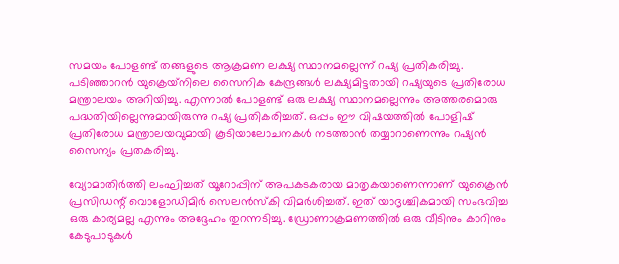സമയം പോളണ്ട് തങ്ങളുടെ ആക്രമണ ലക്ഷ്യ സ്ഥാനമല്ലെന്ന് റഷ്യ പ്രതികരിച്ചു. പടിഞ്ഞാറന്‍ യുക്രെയ്‌നിലെ സൈനിക കേന്ദ്രങ്ങള്‍ ലക്ഷ്യമിട്ടതായി റഷ്യയുടെ പ്രതിരോധ മന്ത്രാലയം അറിയിച്ചു. എന്നാല്‍ പോളണ്ട് ഒരു ലക്ഷ്യ സ്ഥാനമല്ലെന്നും അത്തരമൊരു പദ്ധതിയില്ലെന്നുമായിരുന്നു റഷ്യ പ്രതികരിച്ചത്. ഒപ്പം ഈ വിഷയത്തില്‍ പോളിഷ് പ്രതിരോധ മന്ത്രാലയവുമായി കൂടിയാലോചനകള്‍ നടത്താന്‍ തയ്യാറാണെന്നും റഷ്യന്‍ സൈന്യം പ്രതകരിച്ചു.

വ്യോമാതിര്‍ത്തി ലംഘിച്ചത് യൂറോപ്പിന് അപകടകരായ മാതൃകയാണെന്നാണ് യുക്രൈന്‍ പ്രസിഡന്റ് വൊളോഡിമിര്‍ സെലന്‍സ്‌കി വിമര്‍ശിച്ചത്. ഇത് യാദൃശ്ചികമായി സംഭവിച്ച ഒരു കാര്യമല്ല എന്നും അദ്ദേഹം തുറന്നടിച്ചു. ഡ്രോണാക്രമണത്തില്‍ ഒരു വീടിനും കാറിനും കേടുപാടുകള്‍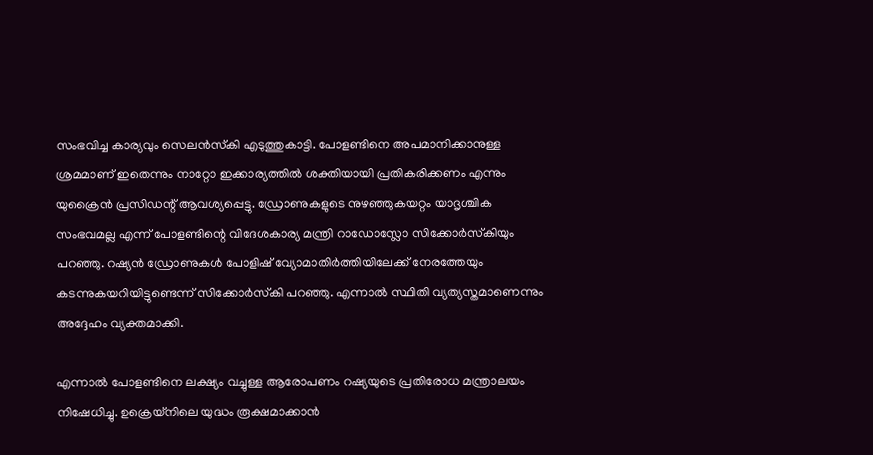സംഭവിച്ച കാര്യവും സെലന്‍സ്‌കി എടുത്തുകാട്ടി. പോളണ്ടിനെ അപമാനിക്കാനുള്ള ശ്രമമാണ് ഇതെന്നും നാറ്റോ ഇക്കാര്യത്തില്‍ ശക്തിയായി പ്രതികരിക്കണം എന്നും യുക്രൈന്‍ പ്രസിഡന്റ് ആവശ്യപ്പെട്ടു. ഡ്രോണുകളുടെ നുഴഞ്ഞുകയറ്റം യാദൃശ്ചിക സംഭവമല്ല എന്ന് പോളണ്ടിന്റെ വിദേശകാര്യ മന്ത്രി റാഡോസ്ലോ സിക്കോര്‍സ്‌കിയും പറഞ്ഞു. റഷ്യന്‍ ഡ്രോണുകള്‍ പോളിഷ് വ്യോമാതിര്‍ത്തിയിലേക്ക് നേരത്തേയും കടന്നുകയറിയിട്ടുണ്ടെന്ന് സിക്കോര്‍സ്‌കി പറഞ്ഞു. എന്നാല്‍ സ്ഥിതി വ്യത്യസ്തമാണെന്നും അദ്ദേഹം വ്യക്തമാക്കി.

എന്നാല്‍ പോളണ്ടിനെ ലക്ഷ്യം വച്ചുള്ള ആരോപണം റഷ്യയുടെ പ്രതിരോധ മന്ത്രാലയം നിഷേധിച്ചു. ഉക്രെയ്‌നിലെ യുദ്ധം രൂക്ഷമാക്കാന്‍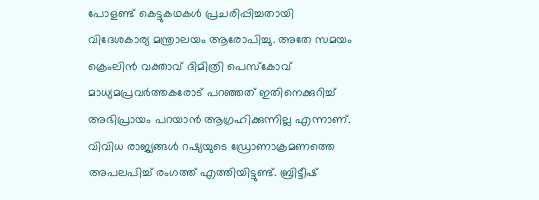പോളണ്ട് കെട്ടുകഥകള്‍ പ്രചരിപ്പിച്ചതായി വിദേശകാര്യ മന്ത്രാലയം ആരോപിച്ചു. അതേ സമയം ക്രെംലിന്‍ വക്താവ് ദിമിത്രി പെസ്‌കോവ് മാധ്യമപ്രവര്‍ത്തകരോട് പറഞ്ഞത് ഇതിനെക്കുറിച്ച് അഭിപ്രായം പറയാന്‍ ആഗ്രഹിക്കുന്നില്ല എന്നാണ്. വിവിധ രാജ്യങ്ങള്‍ റഷ്യയുടെ ഡ്രോണാക്രമണത്തെ അപലപിച്ച് രംഗത്ത് എത്തിയിട്ടുണ്ട്. ബ്രിട്ടീഷ്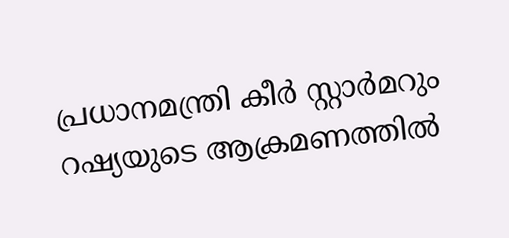പ്രധാനമന്ത്രി കീര്‍ സ്റ്റാര്‍മറും റഷ്യയുടെ ആക്രമണത്തില്‍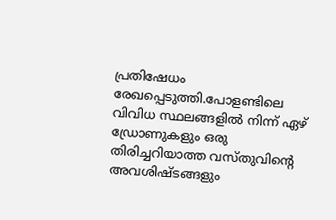പ്രതിഷേധം രേഖപ്പെടുത്തി.പോളണ്ടിലെ വിവിധ സ്ഥലങ്ങളില്‍ നിന്ന് ഏഴ് ഡ്രോണുകളും ഒരു തിരിച്ചറിയാത്ത വസ്തുവിന്റെ അവശിഷ്ടങ്ങളും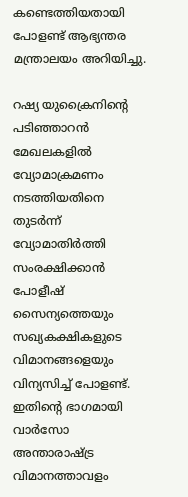കണ്ടെത്തിയതായി പോളണ്ട് ആഭ്യന്തര മന്ത്രാലയം അറിയിച്ചു.

റഷ്യ യുക്രൈനിന്റെ പടിഞ്ഞാറന്‍ മേഖലകളില്‍ വ്യോമാക്രമണം നടത്തിയതിനെ തുടര്‍ന്ന് വ്യോമാതിര്‍ത്തി സംരക്ഷിക്കാന്‍ പോളീഷ് സൈന്യത്തെയും സഖ്യകക്ഷികളുടെ വിമാനങ്ങളെയും വിന്യസിച്ച് പോളണ്ട്. ഇതിന്റെ ഭാഗമായി വാര്‍സോ അന്താരാഷ്ട്ര വിമാനത്താവളം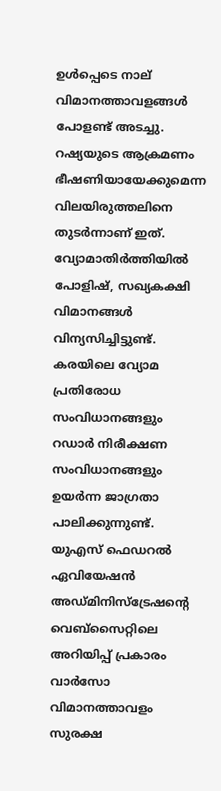ഉള്‍പ്പെടെ നാല് വിമാനത്താവളങ്ങള്‍ പോളണ്ട് അടച്ചു. റഷ്യയുടെ ആക്രമണം ഭീഷണിയായേക്കുമെന്ന വിലയിരുത്തലിനെ തുടര്‍ന്നാണ് ഇത്.
വ്യോമാതിര്‍ത്തിയില്‍ പോളിഷ്, സഖ്യകക്ഷി വിമാനങ്ങള്‍ വിന്യസിച്ചിട്ടുണ്ട്. കരയിലെ വ്യോമ പ്രതിരോധ സംവിധാനങ്ങളും റഡാര്‍ നിരീക്ഷണ സംവിധാനങ്ങളും ഉയര്‍ന്ന ജാഗ്രതാ പാലിക്കുന്നുണ്ട്. യുഎസ് ഫെഡറല്‍ ഏവിയേഷന്‍ അഡ്മിനിസ്‌ട്രേഷന്റെ വെബ്‌സൈറ്റിലെ അറിയിപ്പ് പ്രകാരം വാര്‍സോ വിമാനത്താവളം സുരക്ഷ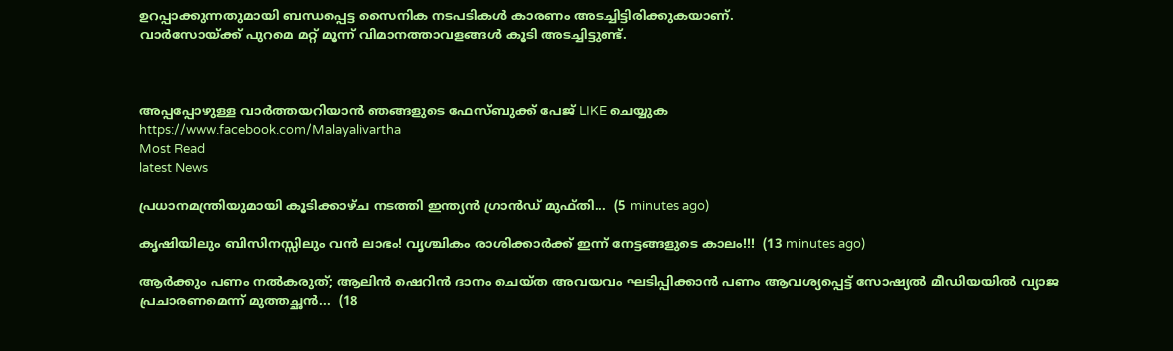ഉറപ്പാക്കുന്നതുമായി ബന്ധപ്പെട്ട സൈനിക നടപടികള്‍ കാരണം അടച്ചിട്ടിരിക്കുകയാണ്.
വാര്‍സോയ്ക്ക് പുറമെ മറ്റ് മൂന്ന് വിമാനത്താവളങ്ങള്‍ കൂടി അടച്ചിട്ടുണ്ട്.



അപ്പപ്പോഴുള്ള വാര്‍ത്തയറിയാന്‍ ഞങ്ങളുടെ ഫേസ്‌ബുക്ക്‌ പേജ് LIKE ചെയ്യുക
https://www.facebook.com/Malayalivartha
Most Read
latest News

പ്രധാനമന്ത്രിയുമായി കൂടിക്കാഴ്ച നടത്തി ഇന്ത്യൻ ഗ്രാൻഡ് മുഫ്തി...  (5 minutes ago)

കൃഷിയിലും ബിസിനസ്സിലും വൻ ലാഭം! വൃശ്ചികം രാശിക്കാർക്ക് ഇന്ന് നേട്ടങ്ങളുടെ കാലം!!!  (13 minutes ago)

ആർക്കും പണം നൽകരുത്; ആലിൻ ഷെറിൻ ദാനം ചെയ്ത അവയവം ഘടിപ്പിക്കാന്‍ പണം ആവശ്യപ്പെട്ട് സോഷ്യൽ മീഡിയയിൽ വ്യാജ പ്രചാരണമെന്ന് മുത്തച്ഛൻ...  (18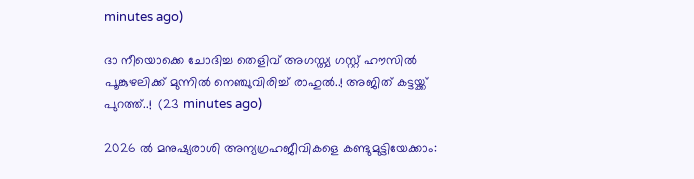minutes ago)

ദാ നീയൊക്കെ ചോദിച്ച തെളിവ് അഗസ്ത്യ ഗസ്റ്റ് ഹൗസിൽ പൂങ്കുഴലിക്ക് മുന്നിൽ നെഞ്ചുവിരിച്ച് രാഹുൽ..! അജിത് കട്ടയ്ക്ക് പുറത്ത്..!  (23 minutes ago)

2026 ൽ മനുഷ്യരാശി അന്യഗ്രഹജീവികളെ കണ്ടുമുട്ടിയേക്കാം: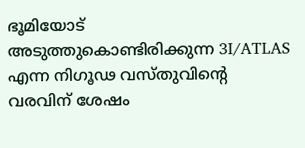ഭൂമിയോട് അടുത്തുകൊണ്ടിരിക്കുന്ന 3I/ATLAS എന്ന നിഗൂഢ വസ്തുവിന്റെ വരവിന് ശേഷം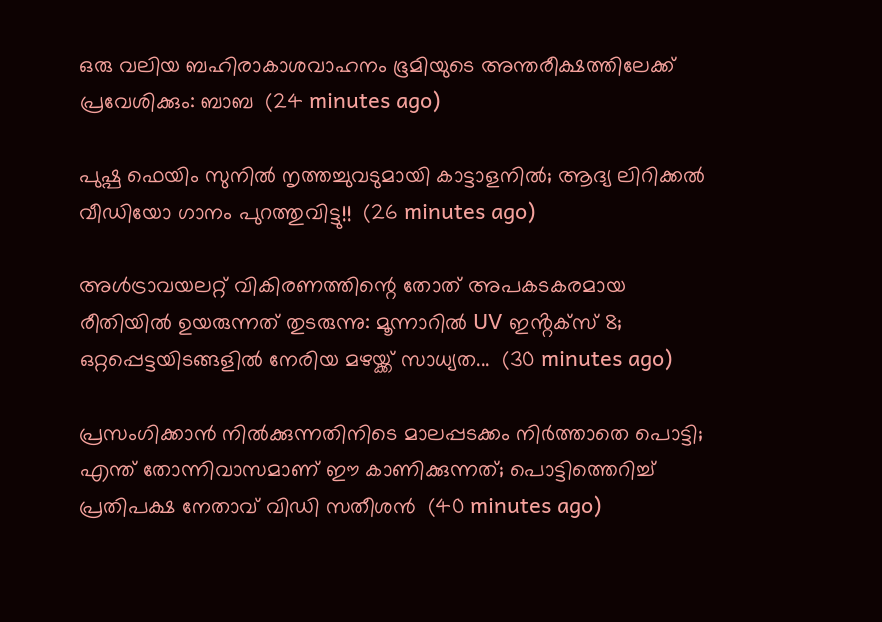ഒരു വലിയ ബഹിരാകാശവാഹനം ഭൂമിയുടെ അന്തരീക്ഷത്തിലേക്ക് പ്രവേശിക്കും: ബാബ  (24 minutes ago)

പുഷ്പ ഫെയിം സുനിൽ നൃത്തച്ചുവടുമായി കാട്ടാളനിൽ; ആദ്യ ലിറിക്കൽ വീഡിയോ ഗാനം പുറത്തുവിട്ടു!!  (26 minutes ago)

അള്‍ട്രാവയലറ്റ് വികിരണത്തിന്റെ തോത് അപകടകരമായ രീതിയില്‍ ഉയരുന്നത് തുടരുന്നു: മൂന്നാറിൽ UV ഇൻ്റക്സ് 8; ഒറ്റപ്പെട്ടയിടങ്ങളിൽ നേരിയ മഴയ്ക്ക് സാധ്യത...  (30 minutes ago)

പ്രസംഗിക്കാൻ നിൽക്കുന്നതിനിടെ മാലപ്പടക്കം നിർത്താതെ പൊട്ടി; എന്ത് തോന്നിവാസമാണ് ഈ കാണിക്കുന്നത്; പൊട്ടിത്തെറിച്ച് പ്രതിപക്ഷ നേതാവ് വിഡി സതീശൻ  (40 minutes ago)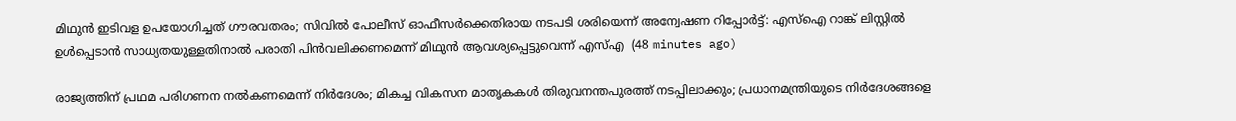മിഥുൻ ഇടിവള ഉപയോഗിച്ചത് ഗൗരവതരം; സിവിൽ പോലീസ് ഓഫീസർക്കെതിരായ നടപടി ശരിയെന്ന് അന്വേഷണ റിപ്പോർട്ട്: എസ്ഐ റാങ്ക് ലിസ്റ്റിൽ ഉൾപ്പെടാൻ സാധ്യതയുള്ളതിനാൽ പരാതി പിൻവലിക്കണമെന്ന് മിഥുൻ ആവശ്യപ്പെട്ടുവെന്ന് എസ്എ  (48 minutes ago)

രാജ്യത്തിന് പ്രഥമ പരിഗണന നൽകണമെന്ന് നിർദേശം; മികച്ച വികസന മാതൃകകൾ തിരുവനന്തപുരത്ത് നടപ്പിലാക്കും; പ്രധാനമന്ത്രിയുടെ നിർദേശങ്ങളെ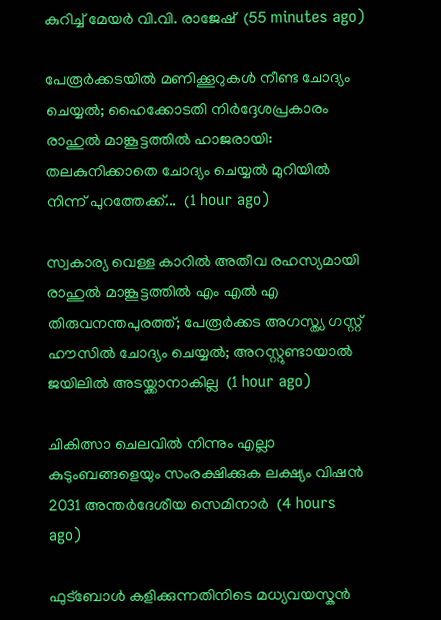കുറിച്ച് മേയർ വി.വി. രാജേഷ്  (55 minutes ago)

പേരൂർക്കടയിൽ മണിക്കൂറുകൾ നീണ്ട ചോദ്യം ചെയ്യൽ; ഹൈക്കോടതി നിർദ്ദേശപ്രകാരം രാഹുൽ മാങ്കൂട്ടത്തിൽ ഹാജരായി: തലകുനിക്കാതെ ചോദ്യം ചെയ്യൽ മുറിയിൽ നിന്ന് പുറത്തേക്ക്...  (1 hour ago)

സ്വകാര്യ വെള്ള കാറിൽ അതീവ രഹസ്യമായി രാഹുൽ മാങ്കൂട്ടത്തിൽ എം എൽ എ തിരുവനന്തപുരത്ത്; പേരൂർക്കട അഗസ്ത്യ ഗസ്റ്റ് ഹൗസിൽ ചോദ്യം ചെയ്യൽ; അറസ്റ്റുണ്ടായാൽ ജയിലിൽ അടയ്ക്കാനാകില്ല  (1 hour ago)

ചികിത്സാ ചെലവില്‍ നിന്നും എല്ലാ കുടുംബങ്ങളെയും സംരക്ഷിക്കുക ലക്ഷ്യം വിഷന്‍ 2031 അന്തര്‍ദേശീയ സെമിനാര്‍  (4 hours ago)

ഫുട്ബോൾ കളിക്കുന്നതിനിടെ മധ്യവയസ്കൻ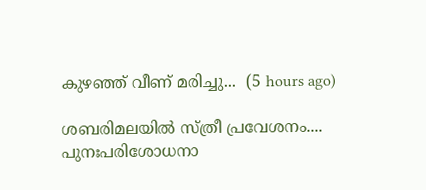കുഴഞ്ഞ് വീണ് മരിച്ചു...  (5 hours ago)

ശബരിമലയിൽ സ്ത്രീ പ്രവേശനം.... പുനഃപരിശോധനാ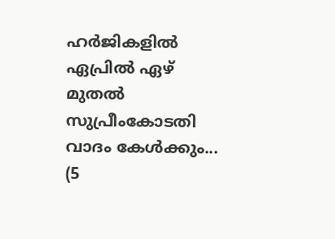ഹർജികളിൽ ഏപ്രിൽ ഏഴ് മുതൽ സുപ്രീംകോടതി വാദം കേൾക്കും...  (5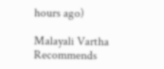hours ago)

Malayali Vartha Recommends